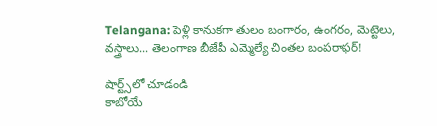Telangana: పెళ్లి కానుకగా తులం బంగారం, ఉంగరం, మెట్టెలు, వస్త్రాలు... తెలంగాణ బీజేపీ ఎమ్మెల్యే చింతల బంపరాఫర్!

షార్ట్స్‌లో చూడండి
కాబోయే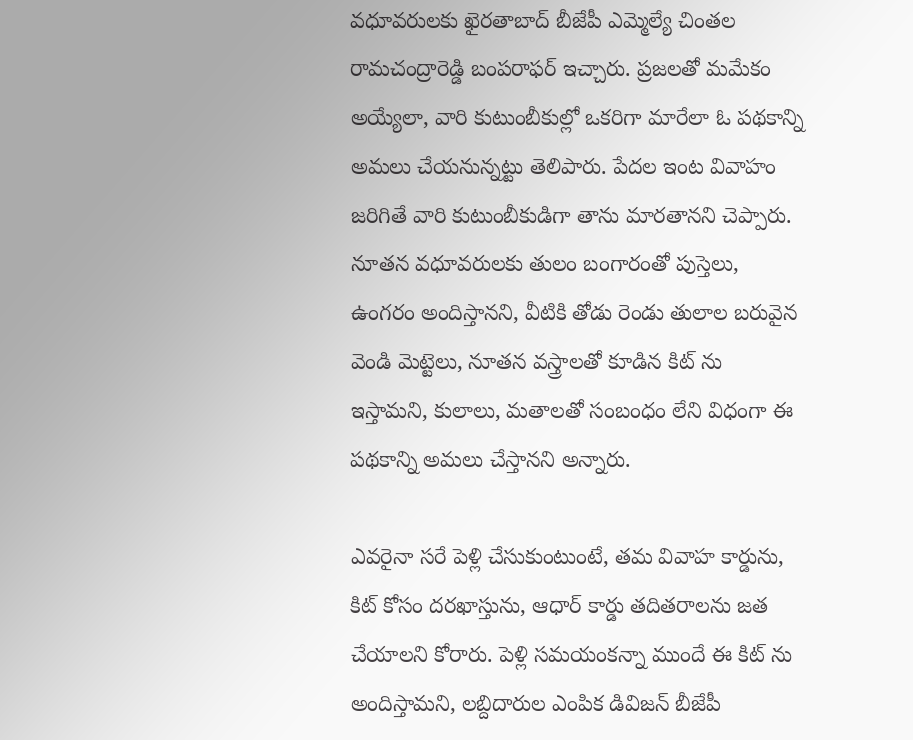వధూవరులకు ఖైరతాబాద్ బీజేపీ ఎమ్మెల్యే చింతల రామచంద్రారెడ్డి బంపరాఫర్ ఇచ్చారు. ప్రజలతో మమేకం అయ్యేలా, వారి కుటుంబీకుల్లో ఒకరిగా మారేలా ఓ పథకాన్ని అమలు చేయనున్నట్టు తెలిపారు. పేదల ఇంట వివాహం జరిగితే వారి కుటుంబీకుడిగా తాను మారతానని చెప్పారు. నూతన వధూవరులకు తులం బంగారంతో పుస్తెలు, ఉంగరం అందిస్తానని, వీటికి తోడు రెండు తులాల బరువైన వెండి మెట్టెలు, నూతన వస్త్రాలతో కూడిన కిట్ ను ఇస్తామని, కులాలు, మతాలతో సంబంధం లేని విధంగా ఈ పథకాన్ని అమలు చేస్తానని అన్నారు.

ఎవరైనా సరే పెళ్లి చేసుకుంటుంటే, తమ వివాహ కార్డును, కిట్ కోసం దరఖాస్తును, ఆధార్ కార్డు తదితరాలను జత చేయాలని కోరారు. పెళ్లి సమయంకన్నా ముందే ఈ కిట్ ను అందిస్తామని, లబ్దిదారుల ఎంపిక డివిజన్ బీజేపీ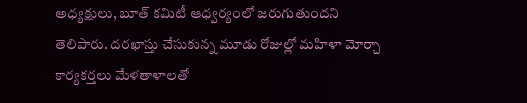అధ్యక్షులు, బూత్ కమిటీ ఆధ్వర్యంలో జరుగుతుందని తెలిపారు. దరఖాస్తు చేసుకున్న మూడు రోజుల్లో మహిళా మోర్చా కార్యకర్తలు మేళతాళాలతో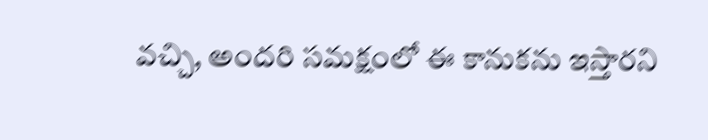వచ్చి, అందరి సమక్షంలో ఈ కానుకను ఇస్తారని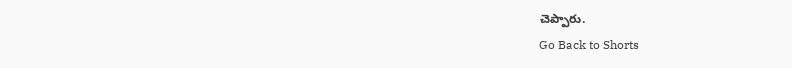చెప్పారు.
Go Back to Shorts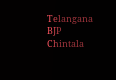Telangana
BJP
Chintala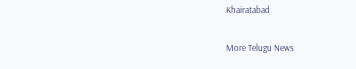Khairatabad

More Telugu News